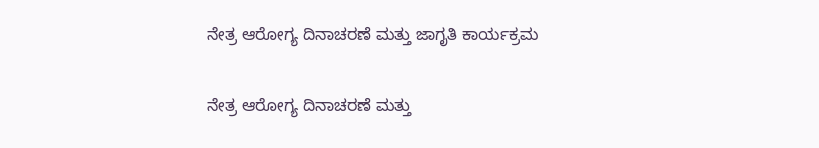ನೇತ್ರ ಆರೋಗ್ಯ ದಿನಾಚರಣೆ ಮತ್ತು ಜಾಗೃತಿ ಕಾರ್ಯಕ್ರಮ

ನೇತ್ರ ಆರೋಗ್ಯ ದಿನಾಚರಣೆ ಮತ್ತು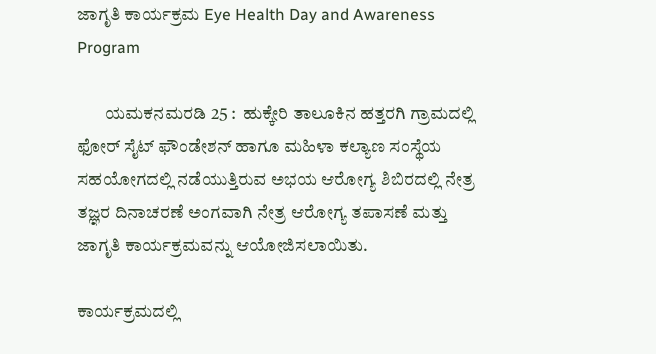ಜಾಗೃತಿ ಕಾರ್ಯಕ್ರಮ Eye Health Day and Awareness Program

        ಯಮಕನಮರಡಿ 25 :  ಹುಕ್ಕೇರಿ ತಾಲೂಕಿನ ಹತ್ತರಗಿ ಗ್ರಾಮದಲ್ಲಿ ಫೋರ್ ಸೈಟ್ ಫೌಂಡೇಶನ್ ಹಾಗೂ ಮಹಿಳಾ ಕಲ್ಯಾಣ ಸಂಸ್ಥೆಯ ಸಹಯೋಗದಲ್ಲಿ ನಡೆಯುತ್ತಿರುವ ಅಭಯ ಆರೋಗ್ಯ ಶಿಬಿರದಲ್ಲಿ ನೇತ್ರ ತಜ್ಞರ ದಿನಾಚರಣೆ ಅಂಗವಾಗಿ ನೇತ್ರ ಆರೋಗ್ಯ ತಪಾಸಣೆ ಮತ್ತು ಜಾಗೃತಿ ಕಾರ್ಯಕ್ರಮವನ್ನು ಆಯೋಜಿಸಲಾಯಿತು.

ಕಾರ್ಯಕ್ರಮದಲ್ಲಿ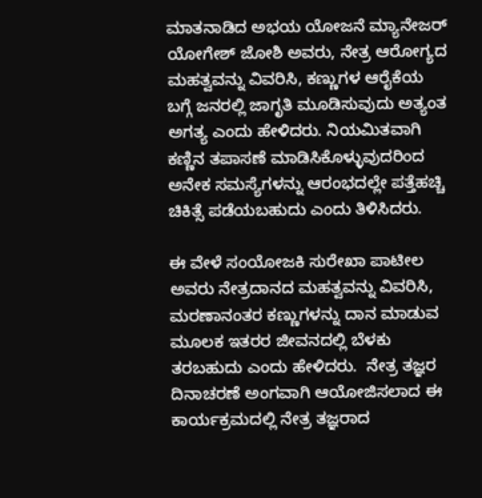ಮಾತನಾಡಿದ ಅಭಯ ಯೋಜನೆ ಮ್ಯಾನೇಜರ್ ಯೋಗೇಶ್ ಜೋಶಿ ಅವರು, ನೇತ್ರ ಆರೋಗ್ಯದ ಮಹತ್ವವನ್ನು ವಿವರಿಸಿ, ಕಣ್ಣುಗಳ ಆರೈಕೆಯ ಬಗ್ಗೆ ಜನರಲ್ಲಿ ಜಾಗೃತಿ ಮೂಡಿಸುವುದು ಅತ್ಯಂತ ಅಗತ್ಯ ಎಂದು ಹೇಳಿದರು. ನಿಯಮಿತವಾಗಿ ಕಣ್ಣಿನ ತಪಾಸಣೆ ಮಾಡಿಸಿಕೊಳ್ಳುವುದರಿಂದ ಅನೇಕ ಸಮಸ್ಯೆಗಳನ್ನು ಆರಂಭದಲ್ಲೇ ಪತ್ತೆಹಚ್ಚಿ ಚಿಕಿತ್ಸೆ ಪಡೆಯಬಹುದು ಎಂದು ತಿಳಿಸಿದರು.

ಈ ವೇಳೆ ಸಂಯೋಜಕಿ ಸುರೇಖಾ ಪಾಟೀಲ ಅವರು ನೇತ್ರದಾನದ ಮಹತ್ವವನ್ನು ವಿವರಿಸಿ, ಮರಣಾನಂತರ ಕಣ್ಣುಗಳನ್ನು ದಾನ ಮಾಡುವ ಮೂಲಕ ಇತರರ ಜೀವನದಲ್ಲಿ ಬೆಳಕು ತರಬಹುದು ಎಂದು ಹೇಳಿದರು.  ನೇತ್ರ ತಜ್ಞರ ದಿನಾಚರಣೆ ಅಂಗವಾಗಿ ಆಯೋಜಿಸಲಾದ ಈ ಕಾರ್ಯಕ್ರಮದಲ್ಲಿ ನೇತ್ರ ತಜ್ಞರಾದ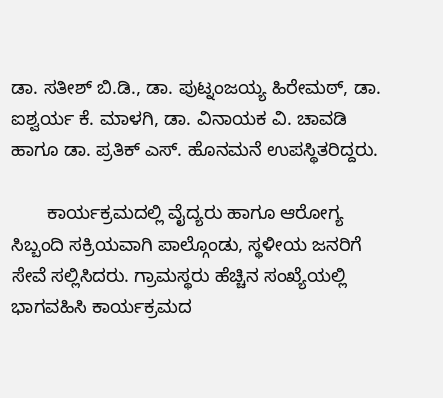ಡಾ. ಸತೀಶ್ ಬಿ.ಡಿ., ಡಾ. ಪುಟ್ನಂಜಯ್ಯ ಹಿರೇಮಠ್, ಡಾ. ಐಶ್ವರ್ಯ ಕೆ. ಮಾಳಗಿ, ಡಾ. ವಿನಾಯಕ ವಿ. ಚಾವಡಿ ಹಾಗೂ ಡಾ. ಪ್ರತಿಕ್ ಎಸ್‌. ಹೊನಮನೆ ಉಪಸ್ಥಿತರಿದ್ದರು.

       ಕಾರ್ಯಕ್ರಮದಲ್ಲಿ ವೈದ್ಯರು ಹಾಗೂ ಆರೋಗ್ಯ ಸಿಬ್ಬಂದಿ ಸಕ್ರಿಯವಾಗಿ ಪಾಲ್ಗೊಂಡು, ಸ್ಥಳೀಯ ಜನರಿಗೆ ಸೇವೆ ಸಲ್ಲಿಸಿದರು. ಗ್ರಾಮಸ್ಥರು ಹೆಚ್ಚಿನ ಸಂಖ್ಯೆಯಲ್ಲಿ ಭಾಗವಹಿಸಿ ಕಾರ್ಯಕ್ರಮದ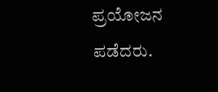ಪ್ರಯೋಜನ ಪಡೆದರು.